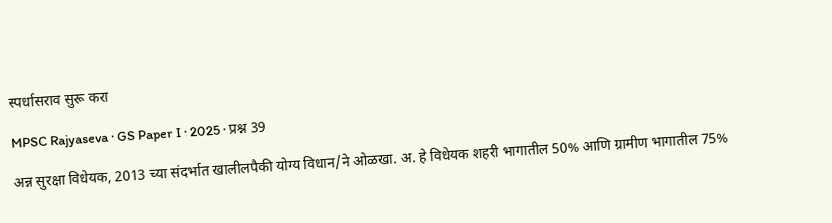स्पर्धासराव सुरू करा

MPSC Rajyaseva · GS Paper I · 2025 · प्रश्न 39

अन्न सुरक्षा विधेयक, 2013 च्या संदर्भात खालीलपैकी योग्य विधान/ने ओळखा. अ. हे विधेयक शहरी भागातील 50% आणि ग्रामीण भागातील 75%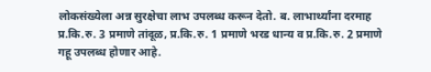लोकसंख्येला अन्न सुरक्षेचा लाभ उपलब्ध करून देतो. ब. लाभार्थ्यांना दरमाह प्र.कि.रु. 3 प्रमाणे तांदूळ, प्र.कि.रु. 1 प्रमाणे भरड धान्य व प्र.कि.रु. 2 प्रमाणे गहू उपलब्ध होणार आहे.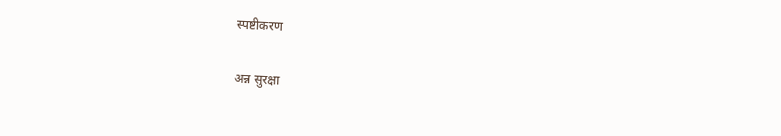स्पष्टीकरण

अन्न सुरक्षा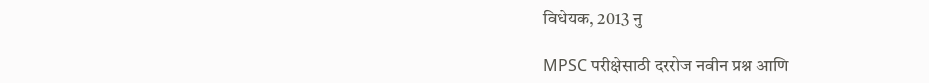विधेयक, 2013 नु

MPSC परीक्षेसाठी दररोज नवीन प्रश्न आणि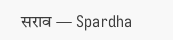सराव — Spardha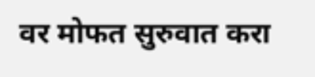वर मोफत सुरुवात करा